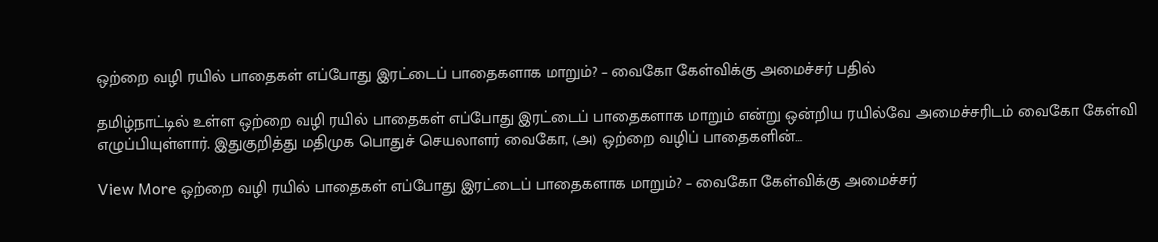ஒற்றை வழி ரயில் பாதைகள் எப்போது இரட்டைப் பாதைகளாக மாறும்? – வைகோ கேள்விக்கு அமைச்சர் பதில்

தமிழ்நாட்டில் உள்ள ஒற்றை வழி ரயில் பாதைகள் எப்போது இரட்டைப் பாதைகளாக மாறும் என்று ஒன்றிய ரயில்வே அமைச்சரிடம் வைகோ கேள்வி எழுப்பியுள்ளார். இதுகுறித்து மதிமுக பொதுச் செயலாளர் வைகோ, (அ) ஒற்றை வழிப் பாதைகளின்…

View More ஒற்றை வழி ரயில் பாதைகள் எப்போது இரட்டைப் பாதைகளாக மாறும்? – வைகோ கேள்விக்கு அமைச்சர்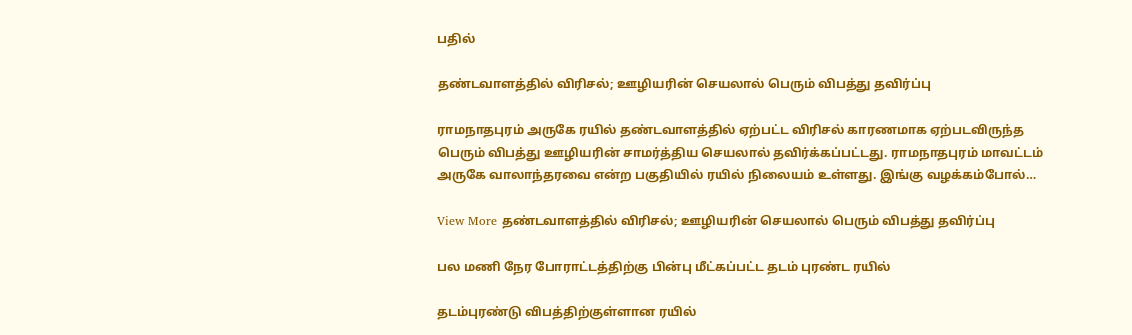பதில்

தண்டவாளத்தில் விரிசல்; ஊழியரின் செயலால் பெரும் விபத்து தவிர்ப்பு

ராமநாதபுரம் அருகே ரயில் தண்டவாளத்தில் ஏற்பட்ட விரிசல் காரணமாக ஏற்படவிருந்த பெரும் விபத்து ஊழியரின் சாமர்த்திய செயலால் தவிர்க்கப்பட்டது. ராமநாதபுரம் மாவட்டம் அருகே வாலாந்தரவை என்ற பகுதியில் ரயில் நிலையம் உள்ளது. இங்கு வழக்கம்போல்…

View More தண்டவாளத்தில் விரிசல்; ஊழியரின் செயலால் பெரும் விபத்து தவிர்ப்பு

பல மணி நேர போராட்டத்திற்கு பின்பு மீட்கப்பட்ட தடம் புரண்ட ரயில்

தடம்புரண்டு விபத்திற்குள்ளான ரயில்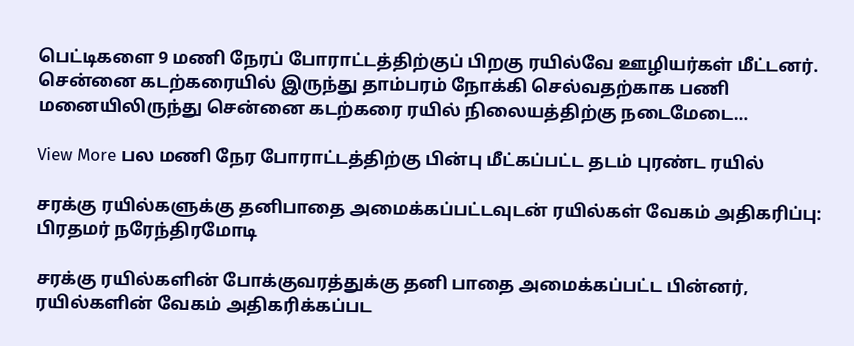பெட்டிகளை 9 மணி நேரப் போராட்டத்திற்குப் பிறகு ரயில்வே ஊழியர்கள் மீட்டனர். சென்னை கடற்கரையில் இருந்து தாம்பரம் நோக்கி செல்வதற்காக பணி மனையிலிருந்து சென்னை கடற்கரை ரயில் நிலையத்திற்கு நடைமேடை…

View More பல மணி நேர போராட்டத்திற்கு பின்பு மீட்கப்பட்ட தடம் புரண்ட ரயில்

சரக்கு ரயில்களுக்கு தனிபாதை அமைக்கப்பட்டவுடன் ரயில்கள் வேகம் அதிகரிப்பு: பிரதமர் நரேந்திரமோடி

சரக்கு ரயில்களின் போக்குவரத்துக்கு தனி பாதை அமைக்கப்பட்ட பின்னர், ரயில்களின் வேகம் அதிகரிக்கப்பட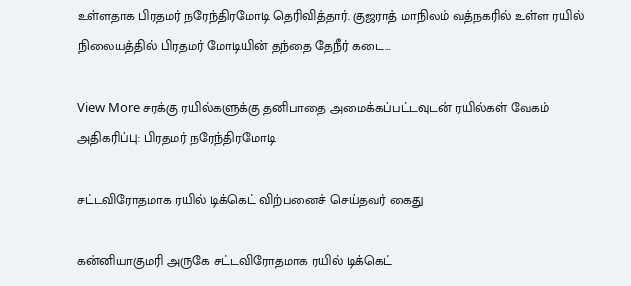உள்ளதாக பிரதமர் நரேந்திரமோடி தெரிவித்தார். குஜராத் மாநிலம் வத்நகரில் உள்ள ரயில் நிலையத்தில் பிரதமர் மோடியின் தந்தை தேநீர் கடை…

View More சரக்கு ரயில்களுக்கு தனிபாதை அமைக்கப்பட்டவுடன் ரயில்கள் வேகம் அதிகரிப்பு: பிரதமர் நரேந்திரமோடி

சட்டவிரோதமாக ரயில் டிக்கெட் விற்பனைச் செய்தவர் கைது

கன்னியாகுமரி அருகே சட்டவிரோதமாக ரயில் டிக்கெட்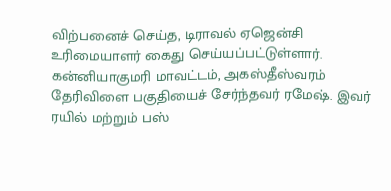விற்பனைச் செய்த, டிராவல் ஏஜென்சி உரிமையாளர் கைது செய்யப்பட்டுள்ளார். கன்னியாகுமரி மாவட்டம், அகஸ்தீஸ்வரம் தேரிவிளை பகுதியைச் சேர்ந்தவர் ரமேஷ். இவர் ரயில் மற்றும் பஸ்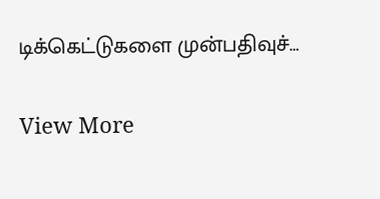டிக்கெட்டுகளை முன்பதிவுச்…

View More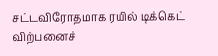சட்டவிரோதமாக ரயில் டிக்கெட் விற்பனைச்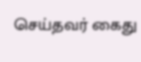செய்தவர் கைது